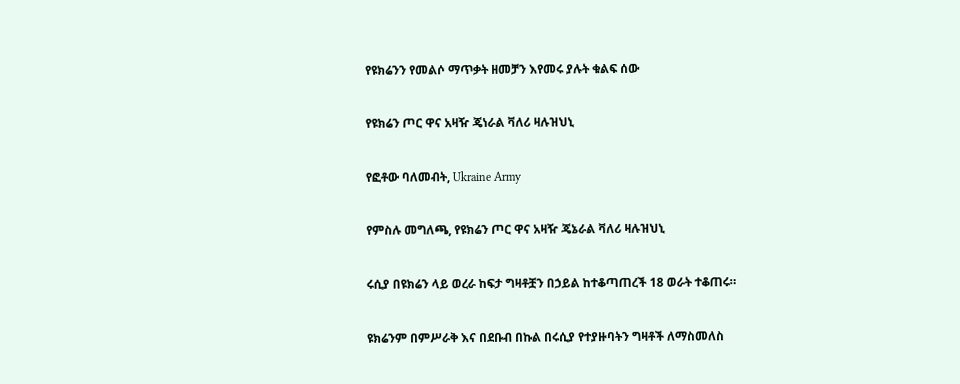የዩክሬንን የመልሶ ማጥቃት ዘመቻን እየመሩ ያሉት ቁልፍ ሰው

የዩክሬን ጦር ዋና አዛዥ ጄነራል ቫለሪ ዛሉዝህኒ

የፎቶው ባለመብት, Ukraine Army

የምስሉ መግለጫ, የዩክሬን ጦር ዋና አዛዥ ጄኔራል ቫለሪ ዛሉዝህኒ

ሩሲያ በዩክሬን ላይ ወረራ ከፍታ ግዛቶቿን በኃይል ከተቆጣጠረች 18 ወራት ተቆጠሩ።

ዩክሬንም በምሥራቅ እና በደቡብ በኩል በሩሲያ የተያዙባትን ግዛቶች ለማስመለስ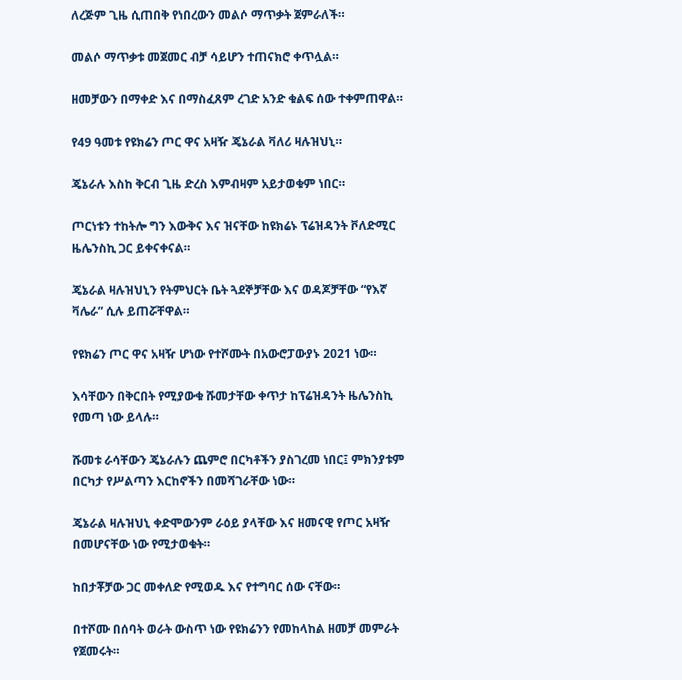ለረጅም ጊዜ ሲጠበቅ የነበረውን መልሶ ማጥቃት ጀምራለች።

መልሶ ማጥቃቱ መጀመር ብቻ ሳይሆን ተጠናክሮ ቀጥሏል።

ዘመቻውን በማቀድ እና በማስፈጸም ረገድ አንድ ቁልፍ ሰው ተቀምጠዋል።

የ49 ዓመቱ የዩክሬን ጦር ዋና አዛዥ ጄኔራል ቫለሪ ዛሉዝህኒ።

ጄኔራሉ እስከ ቅርብ ጊዜ ድረስ እምብዛም አይታወቁም ነበር።

ጦርነቱን ተከትሎ ግን እውቅና እና ዝናቸው ከዩክሬኑ ፕሬዝዳንት ቮለድሚር ዜሌንስኪ ጋር ይቀናቀናል።

ጄኔራል ዛሉዝህኒን የትምህርት ቤት ጓደኞቻቸው እና ወዳጆቻቸው “የእኛ ቫሌራ” ሲሉ ይጠሯቸዋል።

የዩክሬን ጦር ዋና አዛዥ ሆነው የተሾሙት በአውሮፓውያኑ 2021 ነው።

እሳቸውን በቅርበት የሚያውቁ ሹመታቸው ቀጥታ ከፕሬዝዳንት ዜሌንስኪ የመጣ ነው ይላሉ።

ሹመቱ ራሳቸውን ጄኔራሉን ጨምሮ በርካቶችን ያስገረመ ነበር፤ ምክንያቱም በርካታ የሥልጣን እርከኖችን በመሻገራቸው ነው።

ጄኔራል ዛሉዝህኒ ቀድሞውንም ራዕይ ያላቸው እና ዘመናዊ የጦር አዛዥ በመሆናቸው ነው የሚታወቁት።

ከበታቾቻው ጋር መቀለድ የሚወዱ እና የተግባር ሰው ናቸው።

በተሾሙ በሰባት ወራት ውስጥ ነው የዩክሬንን የመከላከል ዘመቻ መምራት የጀመሩት።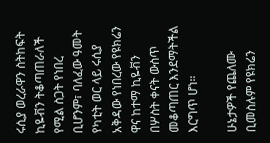ሩሲያ ወረራዋን ስትከፍት ኪዬቭን ትቆጣጠራለች የሚል ስጋት የነበረ ቢሆንም፣ ባለፈው ዓመት የካቲት ወር ላይ ሩሲያ አቅዳው የነበረው የዩክሬን ዋና ከተማ ኪዬቭን በሦስት ቀናት ውስጥ መቆጣጠር እንደማትችል እርግጥ ሆነ።

ሁኔታዎች የጨለሙ ቢመስሉም የዩክሬን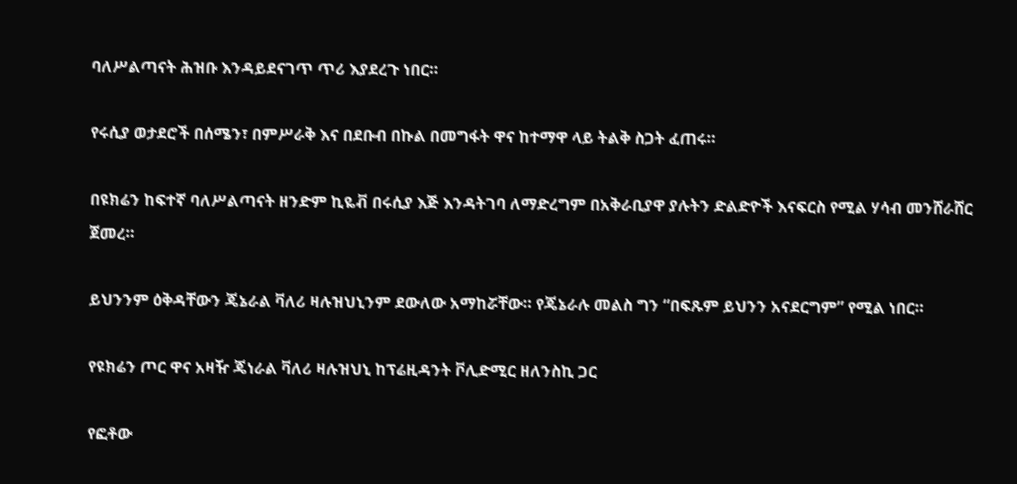ባለሥልጣናት ሕዝቡ እንዳይደናገጥ ጥሪ እያደረጉ ነበር።

የሩሲያ ወታደሮች በሰሜን፣ በምሥራቅ እና በደቡብ በኩል በመግፋት ዋና ከተማዋ ላይ ትልቅ ስጋት ፈጠሩ።

በዩክሬን ከፍተኛ ባለሥልጣናት ዘንድም ኪዬቭ በሩሲያ እጅ እንዳትገባ ለማድረግም በአቅራቢያዋ ያሉትን ድልድዮች እናፍርስ የሚል ሃሳብ መንሸራሸር ጀመረ።

ይህንንም ዕቅዳቸውን ጄኔራል ቫለሪ ዛሉዝህኒንም ደውለው አማከሯቸው። የጄኔራሉ መልስ ግን “በፍጹም ይህንን አናደርግም” የሚል ነበር።

የዩክሬን ጦር ዋና አዛዥ ጄነራል ቫለሪ ዛሉዝህኒ ከፕሬዚዳንት ቮሊድሚር ዘለንስኪ ጋር

የፎቶው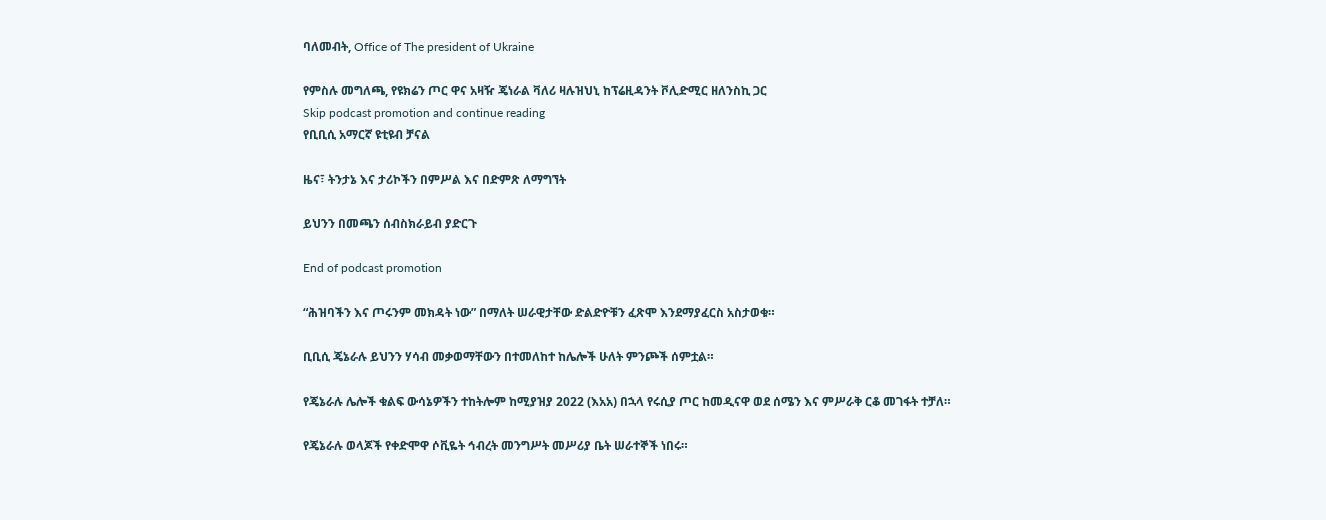ባለመብት, Office of The president of Ukraine

የምስሉ መግለጫ, የዩክሬን ጦር ዋና አዛዥ ጄነራል ቫለሪ ዛሉዝህኒ ከፕሬዚዳንት ቮሊድሚር ዘለንስኪ ጋር
Skip podcast promotion and continue reading
የቢቢሲ አማርኛ ዩቲዩብ ቻናል

ዜና፣ ትንታኔ እና ታሪኮችን በምሥል እና በድምጽ ለማግኘት

ይህንን በመጫን ሰብስክራይብ ያድርጉ

End of podcast promotion

“ሕዝባችን እና ጦሩንም መክዳት ነው” በማለት ሠራዊታቸው ድልድዮቹን ፈጽሞ እንደማያፈርስ አስታወቁ።

ቢቢሲ ጄኔራሉ ይህንን ሃሳብ መቃወማቸውን በተመለከተ ከሌሎች ሁለት ምንጮች ሰምቷል።

የጄኔራሉ ሌሎች ቁልፍ ውሳኔዎችን ተከትሎም ከሚያዝያ 2022 (እአአ) በኋላ የሩሲያ ጦር ከመዲናዋ ወደ ሰሜን እና ምሥራቅ ርቆ መገፋት ተቻለ።

የጄኔራሉ ወላጆች የቀድሞዋ ሶቪዬት ኅብረት መንግሥት መሥሪያ ቤት ሠራተኞች ነበሩ።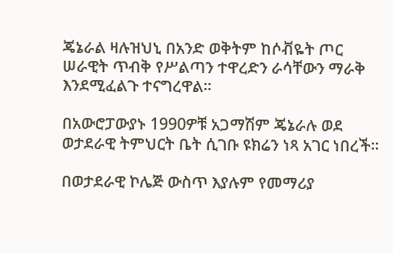ጄኔራል ዛሉዝህኒ በአንድ ወቅትም ከሶቭዬት ጦር ሠራዊት ጥብቅ የሥልጣን ተዋረድን ራሳቸውን ማራቅ እንደሚፈልጉ ተናግረዋል።

በአውሮፓውያኑ 1990ዎቹ አጋማሽም ጄኔራሉ ወደ ወታደራዊ ትምህርት ቤት ሲገቡ ዩክሬን ነጻ አገር ነበረች።

በወታደራዊ ኮሌጅ ውስጥ እያሉም የመማሪያ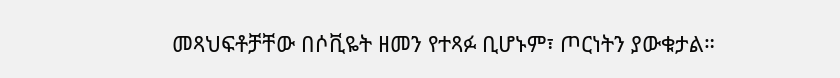መጻህፍቶቻቸው በሶቪዬት ዘመን የተጻፉ ቢሆኑም፣ ጦርነትን ያውቁታል።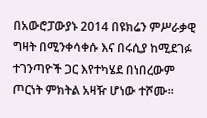በአውሮፓውያኑ 2014 በዩክሬን ምሥራቃዊ ግዛት በሚንቀሳቀሱ እና በሩሲያ ከሚደገፉ ተገንጣዮች ጋር እየተካሄደ በነበረውም ጦርነት ምክትል አዛዥ ሆነው ተሾሙ።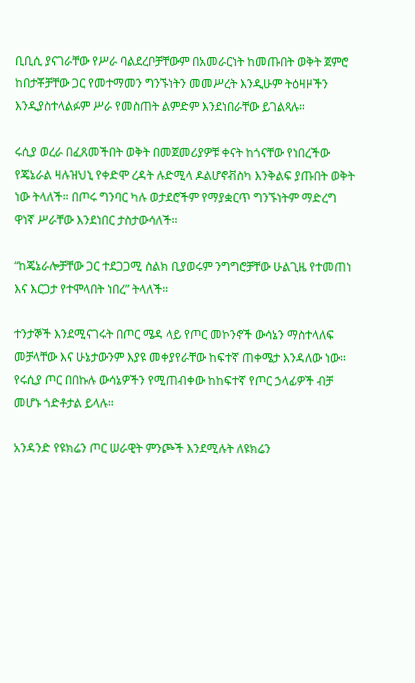ቢቢሲ ያናገራቸው የሥራ ባልደረቦቻቸውም በአመራርነት ከመጡበት ወቅት ጀምሮ ከበታቾቻቸው ጋር የመተማመን ግንኙነትን መመሥረት እንዲሁም ትዕዛዞችን እንዲያስተላልፉም ሥራ የመስጠት ልምድም እንደነበራቸው ይገልጻሉ።

ሩሲያ ወረራ በፈጸመችበት ወቅት በመጀመሪያዎቹ ቀናት ከጎናቸው የነበረችው የጄኔራል ዛሉዝህኒ የቀድሞ ረዳት ሉድሚላ ዶልሆኖቭስካ እንቅልፍ ያጡበት ወቅት ነው ትላለች። በጦሩ ግንባር ካሉ ወታደሮችም የማያቋርጥ ግንኙነትም ማድረግ ዋነኛ ሥራቸው እንደነበር ታስታውሳለች።

“ከጄኔራሎቻቸው ጋር ተደጋጋሚ ስልክ ቢያወሩም ንግግሮቻቸው ሁልጊዜ የተመጠነ እና እርጋታ የተሞላበት ነበረ” ትላለች።

ተንታኞች እንደሚናገሩት በጦር ሜዳ ላይ የጦር መኮንኖች ውሳኔን ማስተላለፍ መቻላቸው እና ሁኔታውንም እያዩ መቀያየራቸው ከፍተኛ ጠቀሜታ እንዳለው ነው። የሩሲያ ጦር በበኩሉ ውሳኔዎችን የሚጠብቀው ከከፍተኛ የጦር ኃላፊዎች ብቻ መሆኑ ጎድቶታል ይላሉ።

አንዳንድ የዩክሬን ጦር ሠራዊት ምንጮች እንደሚሉት ለዩክሬን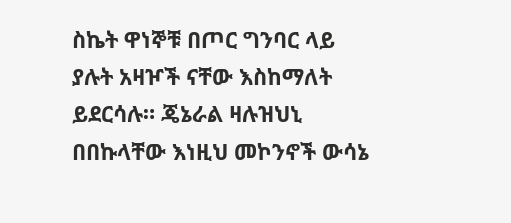ስኬት ዋነኞቹ በጦር ግንባር ላይ ያሉት አዛዦች ናቸው እስከማለት ይደርሳሉ። ጄኔራል ዛሉዝህኒ በበኩላቸው እነዚህ መኮንኖች ውሳኔ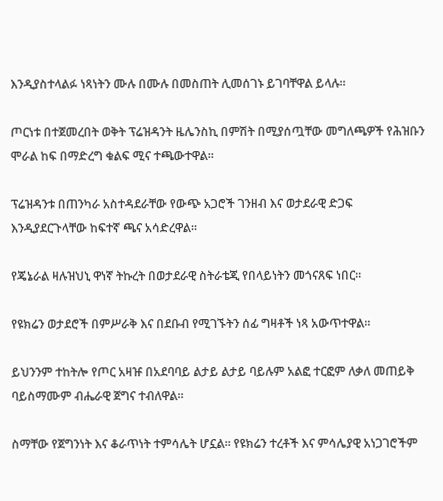እንዲያስተላልፉ ነጻነትን ሙሉ በሙሉ በመስጠት ሊመሰገኑ ይገባቸዋል ይላሉ።

ጦርነቱ በተጀመረበት ወቅት ፕሬዝዳንት ዜሌንስኪ በምሽት በሚያሰጧቸው መግለጫዎች የሕዝቡን ሞራል ከፍ በማድረግ ቁልፍ ሚና ተጫውተዋል።

ፕሬዝዳንቱ በጠንካራ አስተዳደራቸው የውጭ አጋሮች ገንዘብ እና ወታደራዊ ድጋፍ እንዲያደርጉላቸው ከፍተኛ ጫና አሳድረዋል።

የጄኔራል ዛሉዝህኒ ዋነኛ ትኩረት በወታደራዊ ስትራቴጂ የበላይነትን መጎናጸፍ ነበር።

የዩክሬን ወታደሮች በምሥራቅ እና በደቡብ የሚገኙትን ሰፊ ግዛቶች ነጻ አውጥተዋል።

ይህንንም ተከትሎ የጦር አዛዡ በአደባባይ ልታይ ልታይ ባይሉም አልፎ ተርፎም ለቃለ መጠይቅ ባይስማሙም ብሔራዊ ጀግና ተብለዋል።

ስማቸው የጀግንነት እና ቆራጥነት ተምሳሌት ሆኗል። የዩክሬን ተረቶች እና ምሳሌያዊ አነጋገሮችም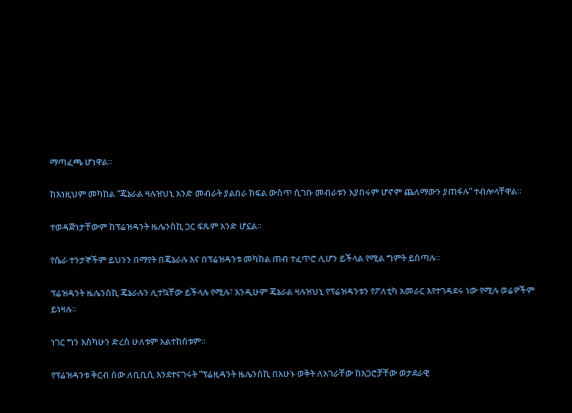ማጣፈጫ ሆነዋል።

ከእነዚህም መካከል “ጄኔራል ዛሉዝህኒ አንድ መብራት ያልበራ ክፍል ውስጥ ሲገቡ መብራቱን አያበሩም ሆኖም ጨለማውን ያጠፋሉ” ተብሎላቸዋል።

ተወዳጅነታቸውም ከፕሬዝዳንት ዜሌንስኪ ጋር ፍጹም አንድ ሆኗል።

የሴራ ተንታኞችም ይህንን በማየት በጄኔራሉ እና በፕሬዝዳንቱ መካከል ጠብ ተፈጥሮ ሊሆን ይችላል የሚል ግምት ይሰጣሉ።

ፕሬዝዳንት ዜሌንስኪ ጄኔራሉን ሊተኳቸው ይችላሉ የሚሉ፣ እንዲሁም ጄኔራል ዛሉዝህኒ የፕሬዝዳንቱን የፖለቲካ አመራር እየተገዳደሩ ነው የሚሉ ወሬዎችም ይነዛሉ።

ነገር ግን እስካሁን ድረስ ሁለቱም አልተከሰቱም።

የፕሬዝዳንቱ ቅርብ ሰው ለቢቢሲ እንደተናገሩት “ፕሬዚዳንት ዜሌንስኪ በአሁኑ ወቅት ለአገራቸው ከአጋሮቻቸው ወታደራዊ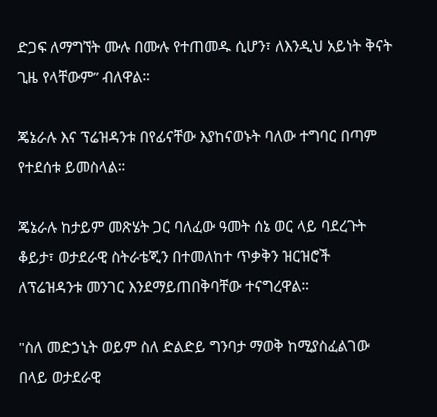ድጋፍ ለማግኘት ሙሉ በሙሉ የተጠመዱ ሲሆን፣ ለእንዲህ አይነት ቅናት ጊዜ የላቸውም” ብለዋል።

ጄኔራሉ እና ፕሬዝዳንቱ በየፊናቸው እያከናወኑት ባለው ተግባር በጣም የተደሰቱ ይመስላል።

ጄኔራሉ ከታይም መጽሄት ጋር ባለፈው ዓመት ሰኔ ወር ላይ ባደረጉት ቆይታ፣ ወታደራዊ ስትራቴጂን በተመለከተ ጥቃቅን ዝርዝሮች ለፕሬዝዳንቱ መንገር እንደማይጠበቅባቸው ተናግረዋል።

"ስለ መድኃኒት ወይም ስለ ድልድይ ግንባታ ማወቅ ከሚያስፈልገው በላይ ወታደራዊ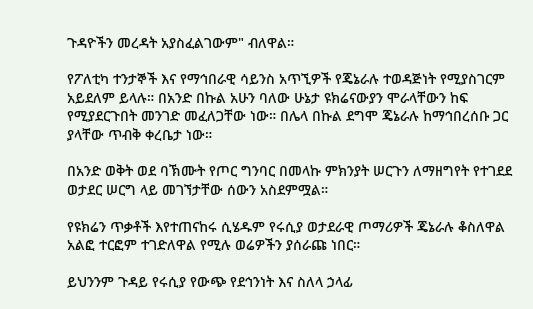ጉዳዮችን መረዳት አያስፈልገውም" ብለዋል።

የፖለቲካ ተንታኞች እና የማኅበራዊ ሳይንስ አጥኚዎች የጄኔራሉ ተወዳጅነት የሚያስገርም አይደለም ይላሉ። በአንድ በኩል አሁን ባለው ሁኔታ ዩክሬናውያን ሞራላቸውን ከፍ የሚያደርጉበት መንገድ መፈለጋቸው ነው። በሌላ በኩል ደግሞ ጄኔራሉ ከማኅበረሰቡ ጋር ያላቸው ጥብቅ ቀረቤታ ነው።

በአንድ ወቅት ወደ ባኽሙት የጦር ግንባር በመላኩ ምክንያት ሠርጉን ለማዘግየት የተገደደ ወታደር ሠርግ ላይ መገኘታቸው ሰውን አስደምሟል።

የዩክሬን ጥቃቶች እየተጠናከሩ ሲሄዱም የሩሲያ ወታደራዊ ጦማሪዎች ጄኔራሉ ቆስለዋል አልፎ ተርፎም ተገድለዋል የሚሉ ወሬዎችን ያሰራጩ ነበር።

ይህንንም ጉዳይ የሩሲያ የውጭ የደኅንነት እና ስለላ ኃላፊ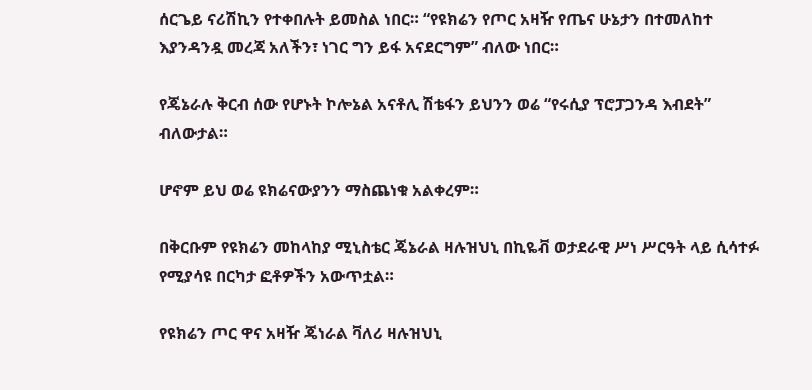ሰርጌይ ናሪሽኪን የተቀበሉት ይመስል ነበር። “የዩክሬን የጦር አዛዥ የጤና ሁኔታን በተመለከተ እያንዳንዷ መረጃ አለችን፣ ነገር ግን ይፋ አናደርግም” ብለው ነበር።

የጄኔራሉ ቅርብ ሰው የሆኑት ኮሎኔል አናቶሊ ሽቴፋን ይህንን ወሬ “የሩሲያ ፕሮፓጋንዳ እብደት” ብለውታል።

ሆኖም ይህ ወሬ ዩክሬናውያንን ማስጨነቁ አልቀረም።

በቅርቡም የዩክሬን መከላከያ ሚኒስቴር ጄኔራል ዛሉዝህኒ በኪዬቭ ወታደራዊ ሥነ ሥርዓት ላይ ሲሳተፉ የሚያሳዩ በርካታ ፎቶዎችን አውጥቷል።

የዩክሬን ጦር ዋና አዛዥ ጄነራል ቫለሪ ዛሉዝህኒ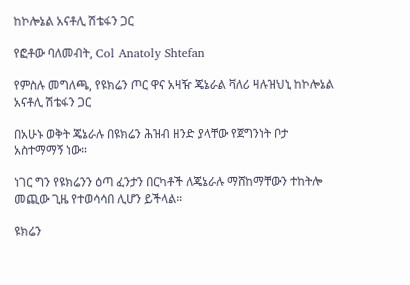ከኮሎኔል አናቶሊ ሽቴፋን ጋር

የፎቶው ባለመብት, Col Anatoly Shtefan

የምስሉ መግለጫ, የዩክሬን ጦር ዋና አዛዥ ጄኔራል ቫለሪ ዛሉዝህኒ ከኮሎኔል አናቶሊ ሽቴፋን ጋር

በአሁኑ ወቅት ጄኔራሉ በዩክሬን ሕዝብ ዘንድ ያላቸው የጀግንነት ቦታ አስተማማኝ ነው።

ነገር ግን የዩክሬንን ዕጣ ፈንታን በርካቶች ለጄኔራሉ ማሸከማቸውን ተከትሎ መጪው ጊዜ የተወሳሳበ ሊሆን ይችላል።

ዩክሬን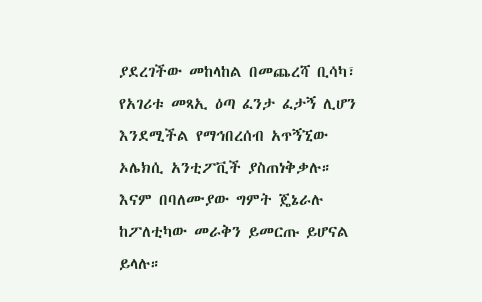ያደረገችው መከላከል በመጨረሻ ቢሳካ፣ የአገሪቱ መጻኢ ዕጣ ፈንታ ፈታኝ ሊሆን እንደሚችል የማኅበረሰብ አጥኝኚው ኦሌክሲ አንቲፖቪች ያስጠነቅቃሉ። እናም በባለሙያው ግምት ጄኔራሉ ከፖለቲካው መራቅን ይመርጡ ይሆናል ይላሉ።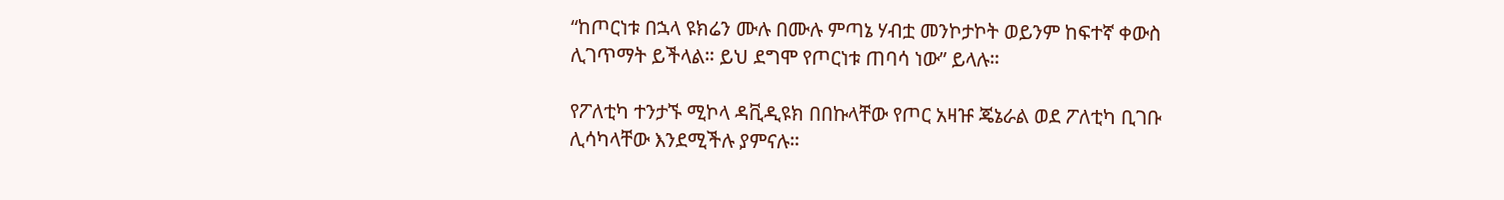“ከጦርነቱ በኋላ ዩክሬን ሙሉ በሙሉ ምጣኔ ሃብቷ መንኮታኮት ወይንም ከፍተኛ ቀውስ ሊገጥማት ይችላል። ይህ ደግሞ የጦርነቱ ጠባሳ ነው” ይላሉ።

የፖለቲካ ተንታኙ ሚኮላ ዳቪዲዩክ በበኩላቸው የጦር አዛዡ ጄኔራል ወደ ፖለቲካ ቢገቡ ሊሳካላቸው እንደሚችሉ ያምናሉ።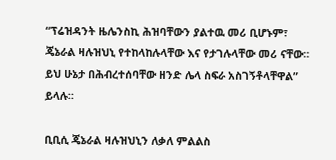“ፕሬዝዳንት ዜሌንስኪ ሕዝባቸውን ያልተዉ መሪ ቢሆኑም፣ ጄኔራል ዛሉዝህኒ የተከላከሉላቸው እና የታገሉላቸው መሪ ናቸው። ይህ ሁኔታ በሕብረተሰባቸው ዘንድ ሌላ ስፍራ አስገኝቶላቸዋል” ይላሉ።

ቢቢሲ ጄኔራል ዛሉዝህኒን ለቃለ ምልልስ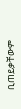ቢጠይቃቸውም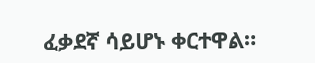ፈቃደኛ ሳይሆኑ ቀርተዋል።